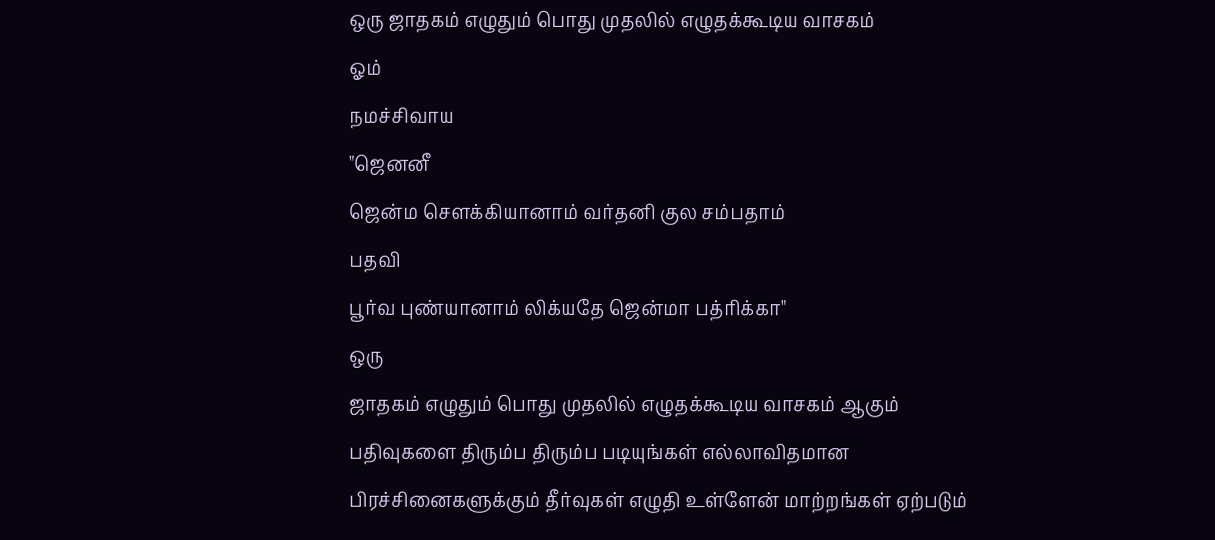ஒரு ஜாதகம் எழுதும் பொது முதலில் எழுதக்கூடிய வாசகம்
ஓம்
நமச்சிவாய
"ஜெனனீ
ஜென்ம சௌக்கியானாம் வர்தனி குல சம்பதாம்
பதவி
பூர்வ புண்யானாம் லிக்யதே ஜென்மா பத்ரிக்கா"
ஒரு
ஜாதகம் எழுதும் பொது முதலில் எழுதக்கூடிய வாசகம் ஆகும்
பதிவுகளை திரும்ப திரும்ப படியுங்கள் எல்லாவிதமான
பிரச்சினைகளுக்கும் தீர்வுகள் எழுதி உள்ளேன் மாற்றங்கள் ஏற்படும்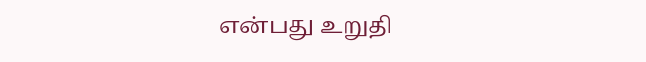என்பது உறுதி